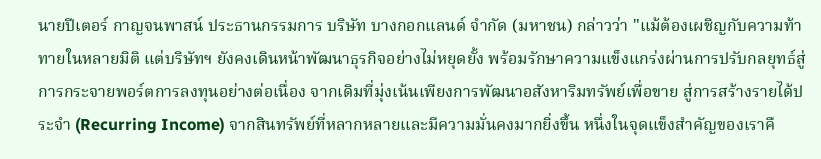นายปีเตอร์ กาญจนพาสน์ ประธานกรรมการ บริษัท บางกอกแลนด์ จำกัด (มหาชน) กล่าวว่า "แม้ต้องเผชิญกับความท้าทายในหลายมิติ แต่บริษัทฯ ยังคงเดินหน้าพัฒนาธุรกิจอย่างไม่หยุดยั้ง พร้อมรักษาความแข็งแกร่งผ่านการปรับกลยุทธ์สู่การกระจายพอร์ตการลงทุนอย่างต่อเนื่อง จากเดิมที่มุ่งเน้นเพียงการพัฒนาอสังหาริมทรัพย์เพื่อขาย สู่การสร้างรายได้ประจำ (Recurring Income) จากสินทรัพย์ที่หลากหลายและมีความมั่นคงมากยิ่งขึ้น หนึ่งในจุดแข็งสำคัญของเราคื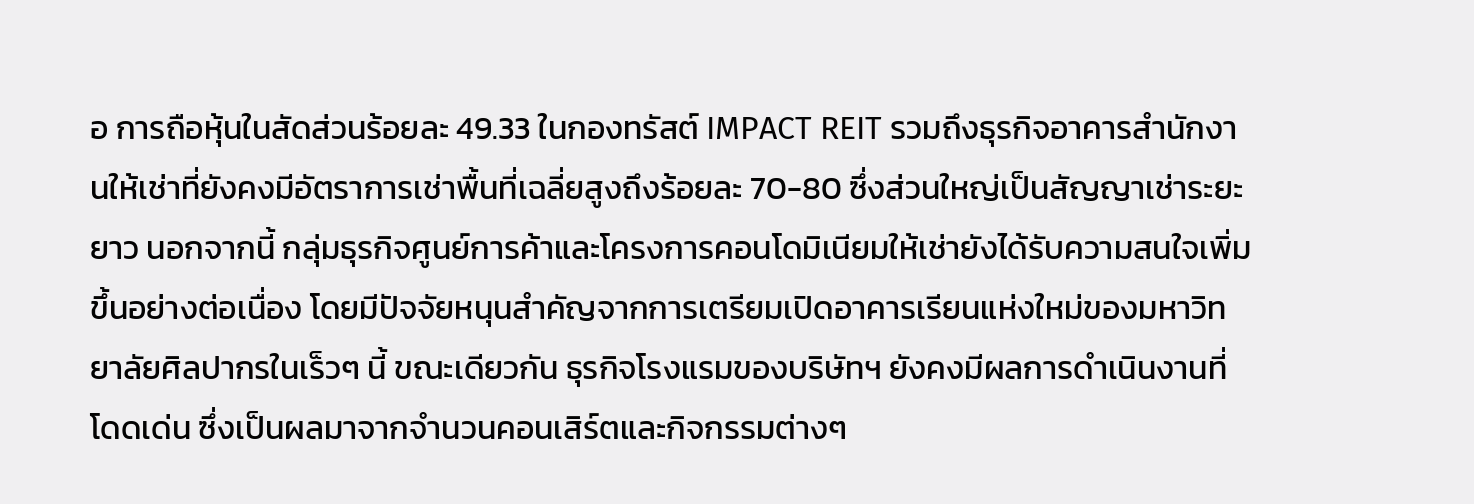อ การถือหุ้นในสัดส่วนร้อยละ 49.33 ในกองทรัสต์ IMPACT REIT รวมถึงธุรกิจอาคารสำนักงานให้เช่าที่ยังคงมีอัตราการเช่าพื้นที่เฉลี่ยสูงถึงร้อยละ 70-80 ซึ่งส่วนใหญ่เป็นสัญญาเช่าระยะยาว นอกจากนี้ กลุ่มธุรกิจศูนย์การค้าและโครงการคอนโดมิเนียมให้เช่ายังได้รับความสนใจเพิ่มขึ้นอย่างต่อเนื่อง โดยมีปัจจัยหนุนสำคัญจากการเตรียมเปิดอาคารเรียนแห่งใหม่ของมหาวิทยาลัยศิลปากรในเร็วๆ นี้ ขณะเดียวกัน ธุรกิจโรงแรมของบริษัทฯ ยังคงมีผลการดำเนินงานที่โดดเด่น ซึ่งเป็นผลมาจากจำนวนคอนเสิร์ตและกิจกรรมต่างๆ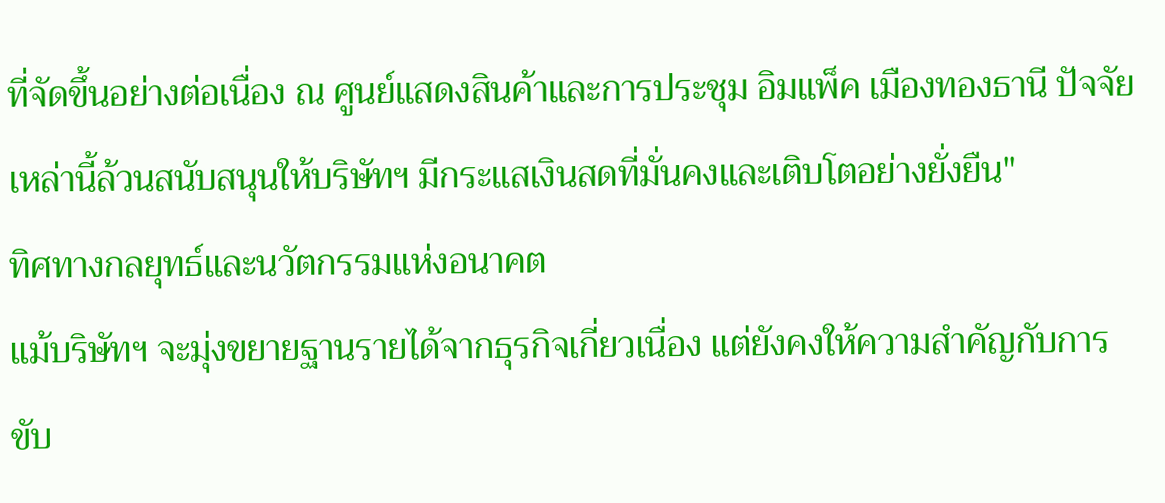ที่จัดขึ้นอย่างต่อเนื่อง ณ ศูนย์แสดงสินค้าและการประชุม อิมแพ็ค เมืองทองธานี ปัจจัยเหล่านี้ล้วนสนับสนุนให้บริษัทฯ มีกระแสเงินสดที่มั่นคงและเติบโตอย่างยั่งยืน"
ทิศทางกลยุทธ์และนวัตกรรมแห่งอนาคต
แม้บริษัทฯ จะมุ่งขยายฐานรายได้จากธุรกิจเกี่ยวเนื่อง แต่ยังคงให้ความสำคัญกับการขับ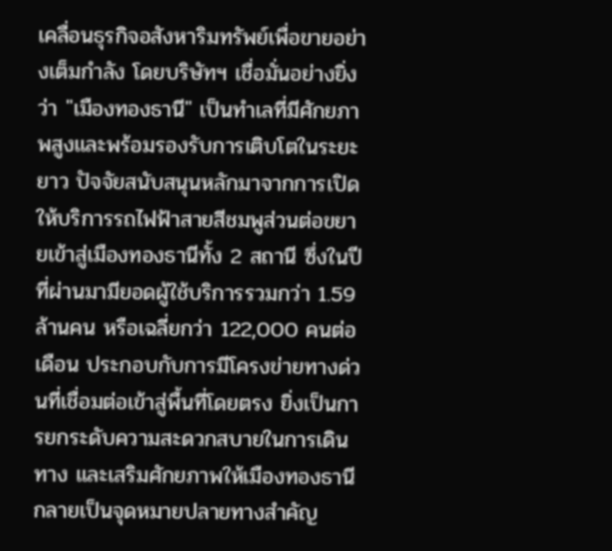เคลื่อนธุรกิจอสังหาริมทรัพย์เพื่อขายอย่างเต็มกำลัง โดยบริษัทฯ เชื่อมั่นอย่างยิ่งว่า "เมืองทองธานี" เป็นทำเลที่มีศักยภาพสูงและพร้อมรองรับการเติบโตในระยะยาว ปัจจัยสนับสนุนหลักมาจากการเปิดให้บริการรถไฟฟ้าสายสีชมพูส่วนต่อขยายเข้าสู่เมืองทองธานีทั้ง 2 สถานี ซึ่งในปีที่ผ่านมามียอดผู้ใช้บริการรวมกว่า 1.59 ล้านคน หรือเฉลี่ยกว่า 122,000 คนต่อเดือน ประกอบกับการมีโครงข่ายทางด่วนที่เชื่อมต่อเข้าสู่พื้นที่โดยตรง ยิ่งเป็นการยกระดับความสะดวกสบายในการเดินทาง และเสริมศักยภาพให้เมืองทองธานีกลายเป็นจุดหมายปลายทางสำคัญ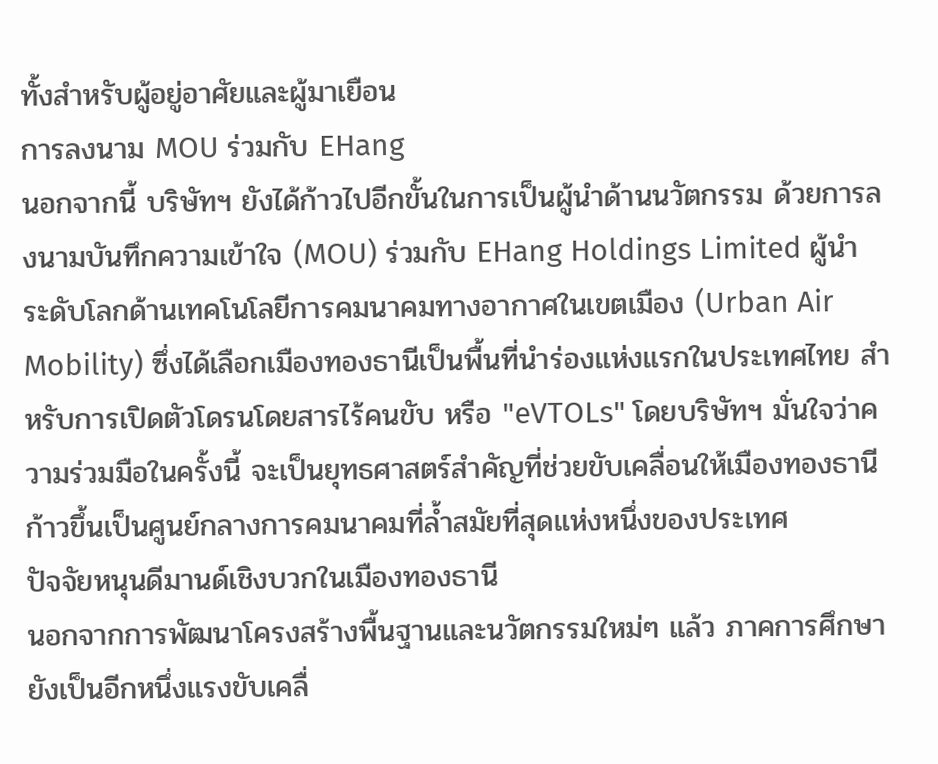ทั้งสำหรับผู้อยู่อาศัยและผู้มาเยือน
การลงนาม MOU ร่วมกับ EHang
นอกจากนี้ บริษัทฯ ยังได้ก้าวไปอีกขั้นในการเป็นผู้นำด้านนวัตกรรม ด้วยการลงนามบันทึกความเข้าใจ (MOU) ร่วมกับ EHang Holdings Limited ผู้นำระดับโลกด้านเทคโนโลยีการคมนาคมทางอากาศในเขตเมือง (Urban Air Mobility) ซึ่งได้เลือกเมืองทองธานีเป็นพื้นที่นำร่องแห่งแรกในประเทศไทย สำหรับการเปิดตัวโดรนโดยสารไร้คนขับ หรือ "eVTOLs" โดยบริษัทฯ มั่นใจว่าความร่วมมือในครั้งนี้ จะเป็นยุทธศาสตร์สำคัญที่ช่วยขับเคลื่อนให้เมืองทองธานีก้าวขึ้นเป็นศูนย์กลางการคมนาคมที่ล้ำสมัยที่สุดแห่งหนึ่งของประเทศ
ปัจจัยหนุนดีมานด์เชิงบวกในเมืองทองธานี
นอกจากการพัฒนาโครงสร้างพื้นฐานและนวัตกรรมใหม่ๆ แล้ว ภาคการศึกษายังเป็นอีกหนึ่งแรงขับเคลื่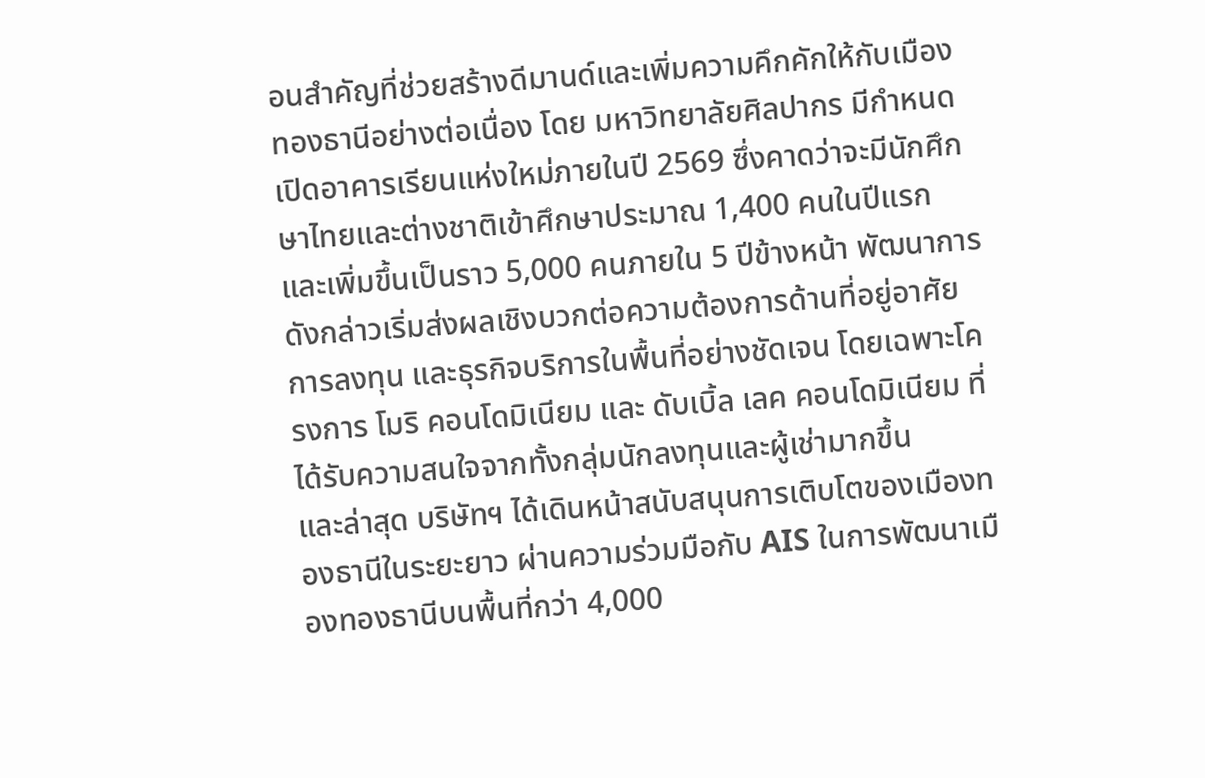อนสำคัญที่ช่วยสร้างดีมานด์และเพิ่มความคึกคักให้กับเมืองทองธานีอย่างต่อเนื่อง โดย มหาวิทยาลัยศิลปากร มีกำหนดเปิดอาคารเรียนแห่งใหม่ภายในปี 2569 ซึ่งคาดว่าจะมีนักศึกษาไทยและต่างชาติเข้าศึกษาประมาณ 1,400 คนในปีแรก และเพิ่มขึ้นเป็นราว 5,000 คนภายใน 5 ปีข้างหน้า พัฒนาการดังกล่าวเริ่มส่งผลเชิงบวกต่อความต้องการด้านที่อยู่อาศัย การลงทุน และธุรกิจบริการในพื้นที่อย่างชัดเจน โดยเฉพาะโครงการ โมริ คอนโดมิเนียม และ ดับเบิ้ล เลค คอนโดมิเนียม ที่ได้รับความสนใจจากทั้งกลุ่มนักลงทุนและผู้เช่ามากขึ้น
และล่าสุด บริษัทฯ ได้เดินหน้าสนับสนุนการเติบโตของเมืองทองธานีในระยะยาว ผ่านความร่วมมือกับ AIS ในการพัฒนาเมืองทองธานีบนพื้นที่กว่า 4,000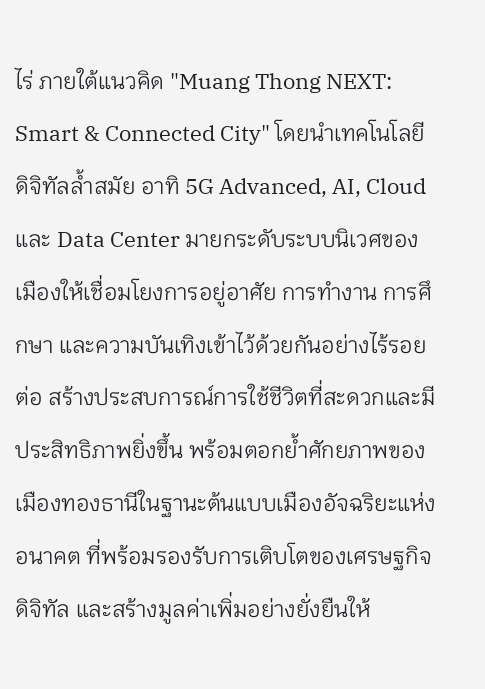ไร่ ภายใต้แนวคิด "Muang Thong NEXT: Smart & Connected City" โดยนำเทคโนโลยีดิจิทัลล้ำสมัย อาทิ 5G Advanced, AI, Cloud และ Data Center มายกระดับระบบนิเวศของเมืองให้เชื่อมโยงการอยู่อาศัย การทำงาน การศึกษา และความบันเทิงเข้าไว้ด้วยกันอย่างไร้รอยต่อ สร้างประสบการณ์การใช้ชีวิตที่สะดวกและมีประสิทธิภาพยิ่งขึ้น พร้อมตอกย้ำศักยภาพของเมืองทองธานีในฐานะต้นแบบเมืองอัจฉริยะแห่งอนาคต ที่พร้อมรองรับการเติบโตของเศรษฐกิจดิจิทัล และสร้างมูลค่าเพิ่มอย่างยั่งยืนให้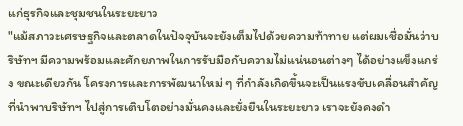แก่ธุรกิจและชุมชนในระยะยาว
"แม้สภาวะเศรษฐกิจและตลาดในปัจจุบันจะยังเต็มไปด้วยความท้าทาย แต่ผมเชื่อมั่นว่าบริษัทฯ มีความพร้อมและศักยภาพในการรับมือกับความไม่แน่นอนต่างๆ ได้อย่างแข็งแกร่ง ขณะเดียวกัน โครงการและการพัฒนาใหม่ ๆ ที่กำลังเกิดขึ้นจะเป็นแรงขับเคลื่อนสำคัญที่นำพาบริษัทฯ ไปสู่การเติบโตอย่างมั่นคงและยั่งยืนในระยะยาว เราจะยังคงดำ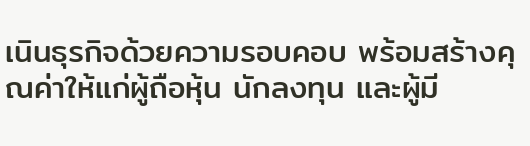เนินธุรกิจด้วยความรอบคอบ พร้อมสร้างคุณค่าให้แก่ผู้ถือหุ้น นักลงทุน และผู้มี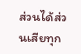ส่วนได้ส่วนเสียทุก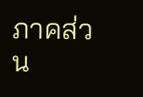ภาคส่วน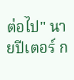ต่อไป" นายปีเตอร์ ก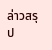ล่าวสรุป